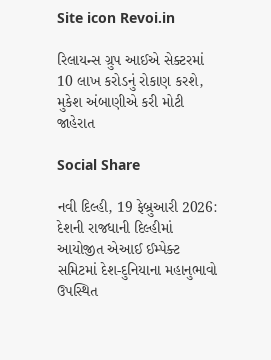Site icon Revoi.in

રિલાયન્સ ગ્રુપ આઈએ સેક્ટરમાં 10 લાખ કરોડનું રોકાણ કરશે, મુકેશ અંબાણીએ કરી મોટી જાહેરાત

Social Share

નવી દિલ્હી, 19 ફેબ્રુઆરી 2026: દેશની રાજધાની દિલ્હીમાં આયોજીત એઆઈ ઈમ્પેક્ટ સમિટમાં દેશ-દુનિયાના મહાનુભાવો ઉપસ્થિત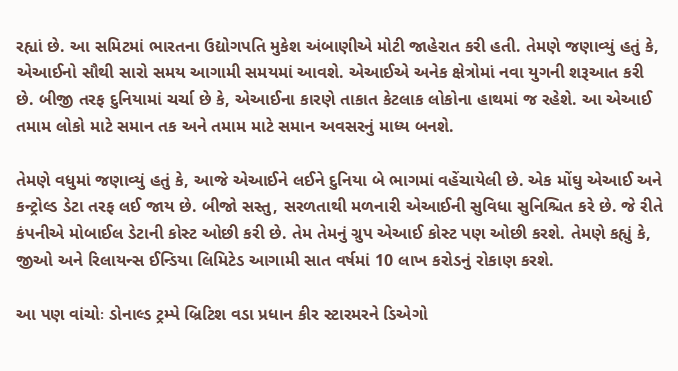રહ્યાં છે. આ સમિટમાં ભારતના ઉદ્યોગપતિ મુકેશ અંબાણીએ મોટી જાહેરાત કરી હતી. તેમણે જણાવ્યું હતું કે, એઆઈનો સૌથી સારો સમય આગામી સમયમાં આવશે. એઆઈએ અનેક ક્ષેત્રોમાં નવા યુગની શરૂઆત કરી છે. બીજી તરફ દુનિયામાં ચર્ચા છે કે, એઆઈના કારણે તાકાત કેટલાક લોકોના હાથમાં જ રહેશે. આ એઆઈ તમામ લોકો માટે સમાન તક અને તમામ માટે સમાન અવસરનું માધ્ય બનશે.

તેમણે વધુમાં જણાવ્યું હતું કે, આજે એઆઈને લઈને દુનિયા બે ભાગમાં વહેંચાયેલી છે. એક મોંઘુ એઆઈ અને કન્ટ્રોલ્ડ ડેટા તરફ લઈ જાય છે. બીજો સસ્તુ, સરળતાથી મળનારી એઆઈની સુવિધા સુનિશ્ચિત કરે છે. જે રીતે કંપનીએ મોબાઈલ ડેટાની કોસ્ટ ઓછી કરી છે. તેમ તેમનું ગ્રુપ એઆઈ કોસ્ટ પણ ઓછી કરશે. તેમણે કહ્યું કે, જીઓ અને રિલાયન્સ ઈન્ડિયા લિમિટેડ આગામી સાત વર્ષમાં 10 લાખ કરોડનું રોકાણ કરશે.

આ પણ વાંચોઃ ડોનાલ્ડ ટ્રમ્પે બ્રિટિશ વડા પ્રધાન કીર સ્ટારમરને ડિએગો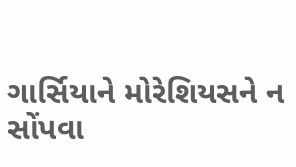ગાર્સિયાને મોરેશિયસને ન સોંપવા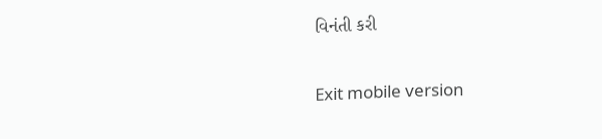વિનંતી કરી

Exit mobile version